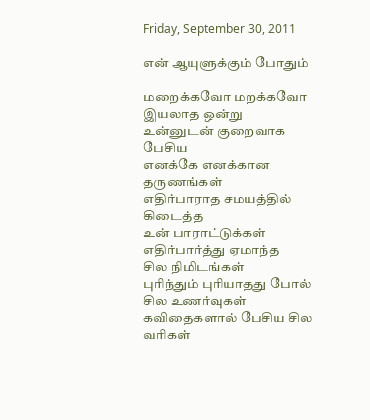Friday, September 30, 2011

என் ஆயுளுக்கும் போதும்

மறைக்கவோ மறக்கவோ
இயலாத ஒன்று
உன்னுடன் குறைவாக பேசிய
எனக்கே எனக்கான தருணங்கள்
எதிர்பாராத சமயத்தில் கிடைத்த
உன் பாராட்டுக்கள்
எதிர்பார்த்து ஏமாந்த
சில நிமிடங்கள்
புரிந்தும் புரியாதது போல் சில உணர்வுகள்
கவிதைகளால் பேசிய சில வரிகள்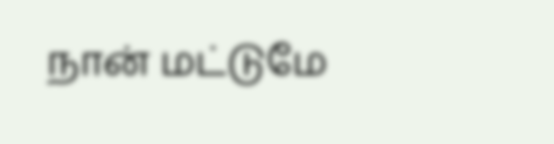நான் மட்டுமே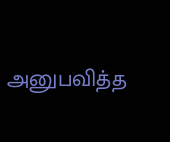அனுபவித்த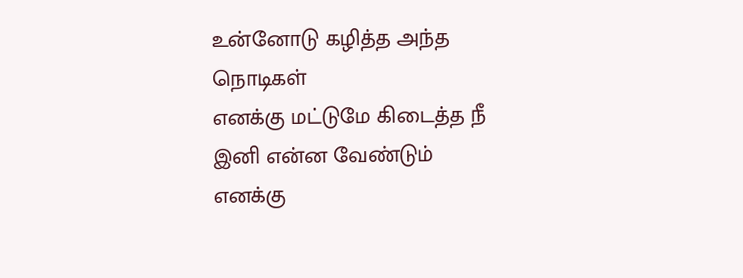உன்னோடு கழித்த அந்த நொடிகள்
எனக்கு மட்டுமே கிடைத்த நீ
இனி என்ன வேண்டும்
எனக்கு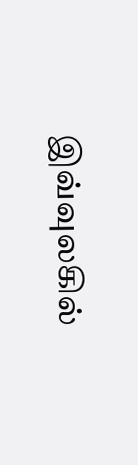இவ்வுலகில்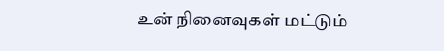உன் நினைவுகள் மட்டும்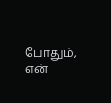போதும், என்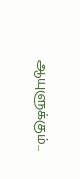ஆயுளுக்கும்...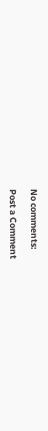No comments:

Post a Comment